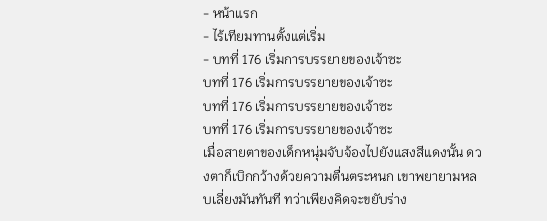- หน้าแรก
- ไร้เทียมทานตั้งแต่เริ่ม
- บทที่ 176 เริ่มการบรรยายของเจ้าซะ
บทที่ 176 เริ่มการบรรยายของเจ้าซะ
บทที่ 176 เริ่มการบรรยายของเจ้าซะ
บทที่ 176 เริ่มการบรรยายของเจ้าซะ
เมื่อสายตาของเด็กหนุ่มจับจ้องไปยังแสงสีแดงนั้น ดวงตาก็เบิกกว้างด้วยความตื่นตระหนก เขาพยายามหลบเลี่ยงมันทันที ทว่าเพียงคิดจะขยับร่าง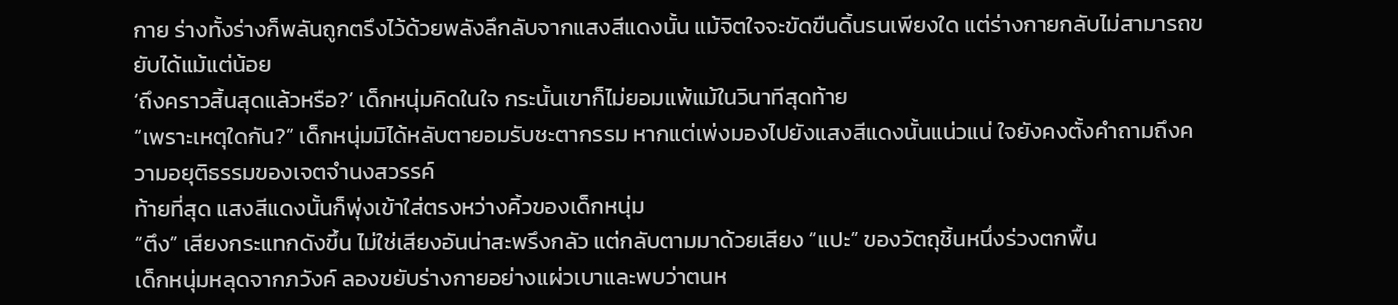กาย ร่างทั้งร่างก็พลันถูกตรึงไว้ด้วยพลังลึกลับจากแสงสีแดงนั้น แม้จิตใจจะขัดขืนดิ้นรนเพียงใด แต่ร่างกายกลับไม่สามารถขยับได้แม้แต่น้อย
‘ถึงคราวสิ้นสุดแล้วหรือ?’ เด็กหนุ่มคิดในใจ กระนั้นเขาก็ไม่ยอมแพ้แม้ในวินาทีสุดท้าย
“เพราะเหตุใดกัน?” เด็กหนุ่มมิได้หลับตายอมรับชะตากรรม หากแต่เพ่งมองไปยังแสงสีแดงนั้นแน่วแน่ ใจยังคงตั้งคำถามถึงความอยุติธรรมของเจตจำนงสวรรค์
ท้ายที่สุด แสงสีแดงนั้นก็พุ่งเข้าใส่ตรงหว่างคิ้วของเด็กหนุ่ม
“ตึง” เสียงกระแทกดังขึ้น ไม่ใช่เสียงอันน่าสะพรึงกลัว แต่กลับตามมาด้วยเสียง “แปะ” ของวัตถุชิ้นหนึ่งร่วงตกพื้น
เด็กหนุ่มหลุดจากภวังค์ ลองขยับร่างกายอย่างแผ่วเบาและพบว่าตนห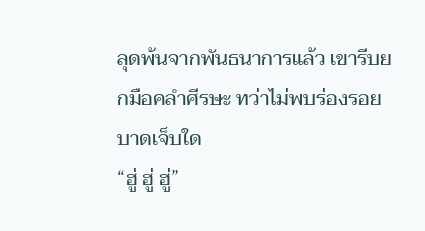ลุดพ้นจากพันธนาการแล้ว เขารีบยกมือคลำศีรษะ ทว่าไม่พบร่องรอยบาดเจ็บใด
“ฮู่ ฮู่ ฮู่”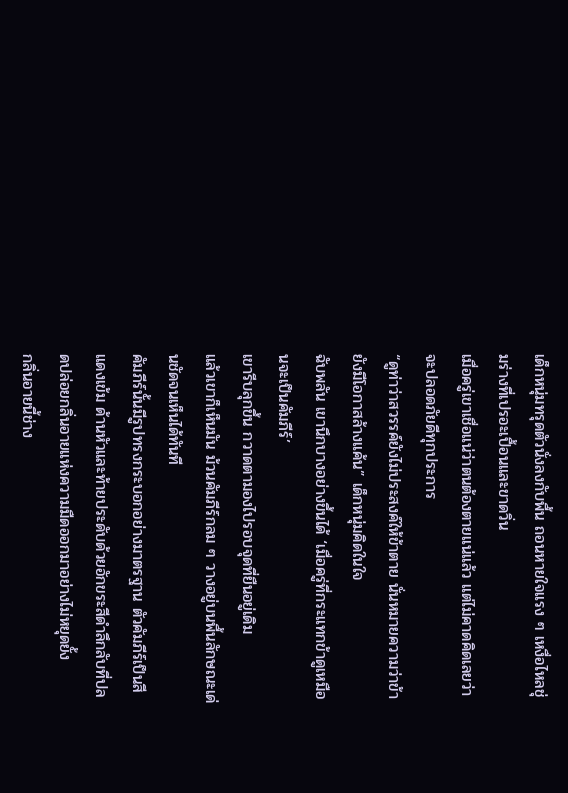เด็กหนุ่มทรุดตัวนั่งลงกับพื้น ถอนหายใจแรง ๆ เหงื่อไหลชุ่มร่างที่เปรอะเปื้อนและขาดวิ่น
เมื่อครู่เขาเชื่อแน่ว่าตนต้องตายแน่แล้ว แต่ไม่คาดคิดเลยว่าจะปลอดภัยดีทุกประการ
“ดูท่าว่าสวรรค์ยังไม่ประสงค์ให้ข้าตาย นั่นหมายความว่าข้ายังมีโอกาสล้างแค้น” เด็กหนุ่มคิดในใจ
ฉับพลัน เขานึกบางอย่างขึ้นได้ ‘เมื่อครู่ที่กระแทกข้าดูเหมือนจะเป็นคัมภีร์’
เขารีบลุกขึ้น กวาดตามองไปรอบจุดที่ยืนอยู่เดิม
แล้วเขาก็เห็นมัน ม้วนคัมภีร์กลม ๆ วางอยู่บนพื้นลักษณะเด่นชัดจนเห็นได้ทันที
คัมภีร์นั้นมีรูปทรงกระบอกอย่างมาตรฐาน ตัวคัมภีร์เป็นสีแดงเข้ม ด้านหัวและท้ายประดับด้วยอักขระสีดำลึกลับที่ปลดปล่อยกลิ่นอายแห่งความมืดออกมาอย่างไม่หยุดยั้ง
กลิ่นอายนี้ช่าง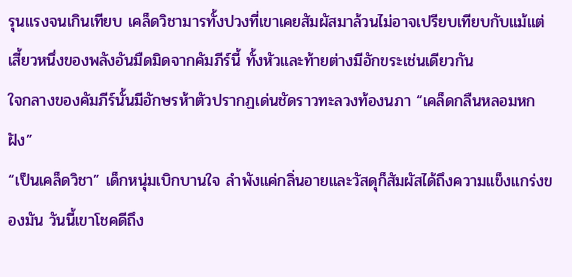รุนแรงจนเกินเทียบ เคล็ดวิชามารทั้งปวงที่เขาเคยสัมผัสมาล้วนไม่อาจเปรียบเทียบกับแม้แต่เสี้ยวหนึ่งของพลังอันมืดมิดจากคัมภีร์นี้ ทั้งหัวและท้ายต่างมีอักขระเช่นเดียวกัน
ใจกลางของคัมภีร์นั้นมีอักษรห้าตัวปรากฏเด่นชัดราวทะลวงท้องนภา “เคล็ดกลืนหลอมหกฝัง”
“เป็นเคล็ดวิชา” เด็กหนุ่มเบิกบานใจ ลำพังแค่กลิ่นอายและวัสดุก็สัมผัสได้ถึงความแข็งแกร่งของมัน วันนี้เขาโชคดีถึง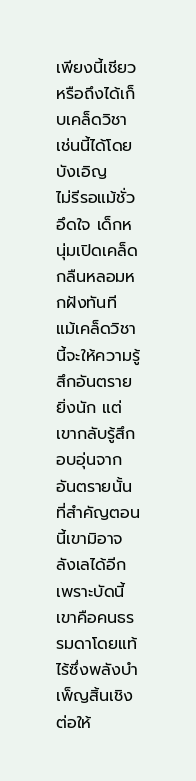เพียงนี้เชียวหรือถึงได้เก็บเคล็ดวิชาเช่นนี้ได้โดยบังเอิญ
ไม่รีรอแม้ชั่วอึดใจ เด็กหนุ่มเปิดเคล็ดกลืนหลอมหกฝังทันที แม้เคล็ดวิชานี้จะให้ความรู้สึกอันตรายยิ่งนัก แต่เขากลับรู้สึกอบอุ่นจากอันตรายนั้น
ที่สำคัญตอนนี้เขามิอาจลังเลได้อีกเพราะบัดนี้เขาคือคนธรรมดาโดยแท้ ไร้ซึ่งพลังบำเพ็ญสิ้นเชิง ต่อให้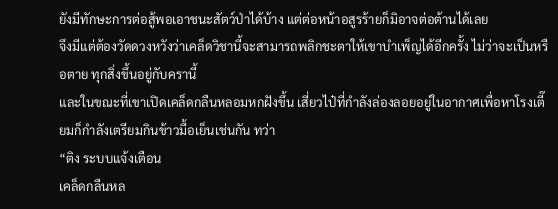ยังมีทักษะการต่อสู้พอเอาชนะสัตว์ป่าได้บ้าง แต่ต่อหน้าอสูรร้ายก็มิอาจต่อต้านได้เลย
จึงมีแต่ต้องวัดดวงหวังว่าเคล็ดวิชานี้จะสามารถพลิกชะตาให้เขาบำเพ็ญได้อีกครั้ง ไม่ว่าจะเป็นหรือตาย ทุกสิ่งขึ้นอยู่กับครานี้
และในขณะที่เขาเปิดเคล็ดกลืนหลอมหกฝังขึ้น เสี่ยวไป๋ที่กำลังล่องลอยอยู่ในอากาศเพื่อหาโรงเตี๊ยมก็กำลังเตรียมกินข้าวมื้อเย็นเช่นกัน ทว่า
“ติง ระบบแจ้งเตือน
เคล็ดกลืนหล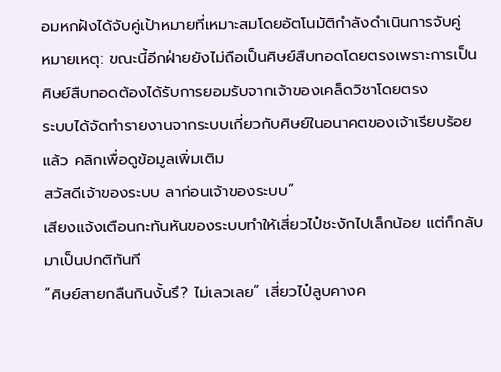อมหกฝังได้จับคู่เป้าหมายที่เหมาะสมโดยอัตโนมัติกำลังดำเนินการจับคู่
หมายเหตุ: ขณะนี้อีกฝ่ายยังไม่ถือเป็นศิษย์สืบทอดโดยตรงเพราะการเป็นศิษย์สืบทอดต้องได้รับการยอมรับจากเจ้าของเคล็ดวิชาโดยตรง
ระบบได้จัดทำรายงานจากระบบเกี่ยวกับศิษย์ในอนาคตของเจ้าเรียบร้อยแล้ว คลิกเพื่อดูข้อมูลเพิ่มเติม
สวัสดีเจ้าของระบบ ลาก่อนเจ้าของระบบ”
เสียงแจ้งเตือนกะทันหันของระบบทำให้เสี่ยวไป๋ชะงักไปเล็กน้อย แต่ก็กลับมาเป็นปกติทันที
“ศิษย์สายกลืนกินงั้นรึ? ไม่เลวเลย” เสี่ยวไป๋ลูบคางค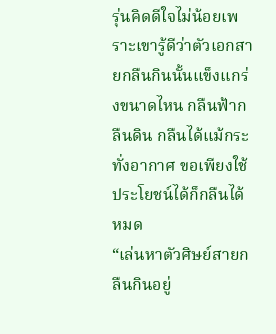รุ่นคิดดีใจไม่น้อยเพราะเขารู้ดีว่าตัวเอกสายกลืนกินนั้นแข็งแกร่งขนาดไหน กลืนฟ้ากลืนดิน กลืนได้แม้กระทั่งอากาศ ขอเพียงใช้ประโยชน์ได้ก็กลืนได้หมด
“เล่นหาตัวศิษย์สายกลืนกินอยู่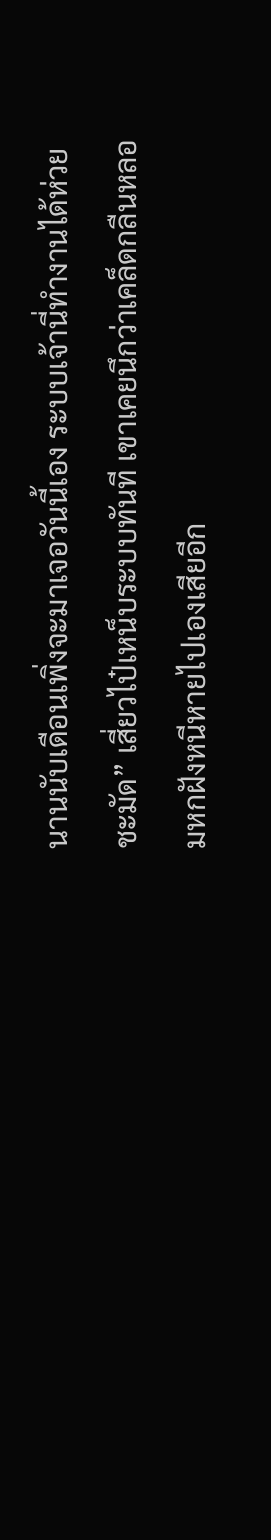นานนับเดือนเพิ่งจะมาเจอวันนี้เอง ระบบเจ้านี่ทำงานได้ห่วยชะมัด” เสี่ยวไป๋เหน็บระบบทันที เขาเคยนึกว่าเคล็ดกลืนหลอมหกฝังหนีหายไปเองเสียอีก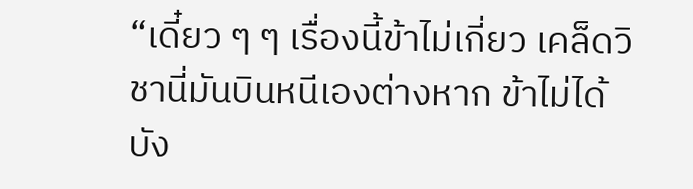“เดี๋ยว ๆ ๆ เรื่องนี้ข้าไม่เกี่ยว เคล็ดวิชานี่มันบินหนีเองต่างหาก ข้าไม่ได้บัง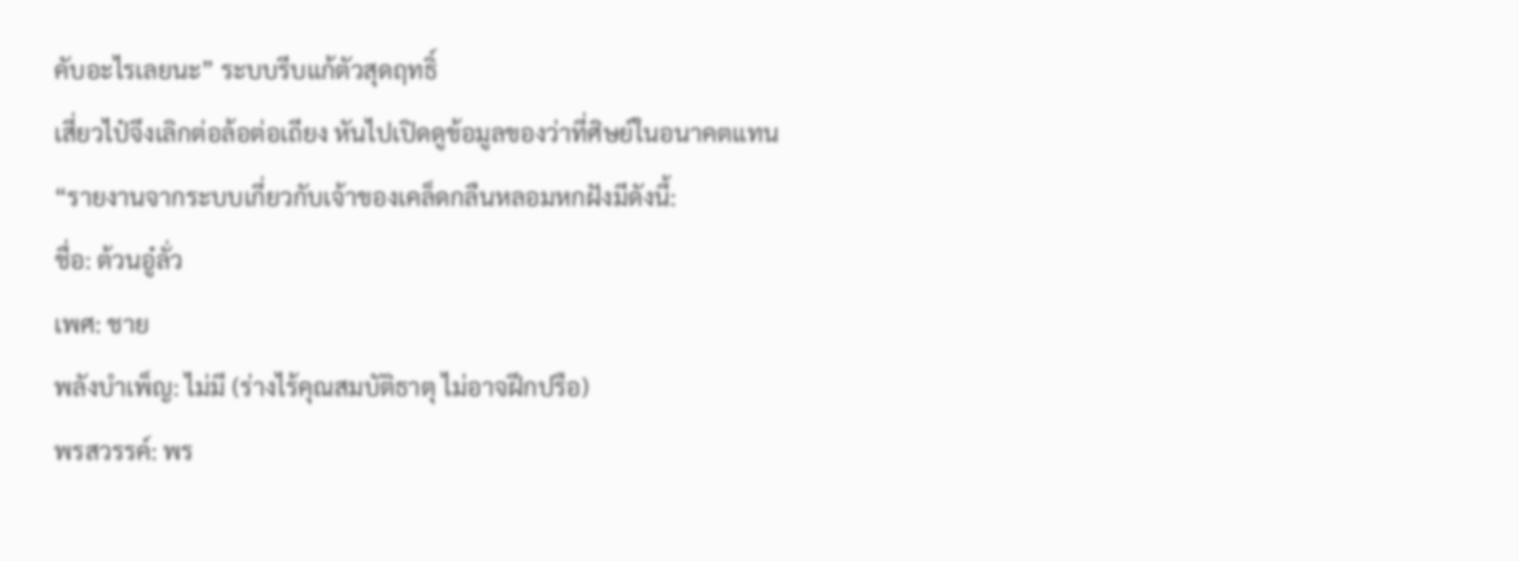คับอะไรเลยนะ” ระบบรีบแก้ตัวสุดฤทธิ์
เสี่ยวไป๋จึงเลิกต่อล้อต่อเถียง หันไปเปิดดูข้อมูลของว่าที่ศิษย์ในอนาคตแทน
“รายงานจากระบบเกี่ยวกับเจ้าของเคล็ดกลืนหลอมหกฝังมีดังนี้:
ชื่อ: ต้วนอู๋ลั่ว
เพศ: ชาย
พลังบำเพ็ญ: ไม่มี (ร่างไร้คุณสมบัติธาตุ ไม่อาจฝึกปรือ)
พรสวรรค์: พร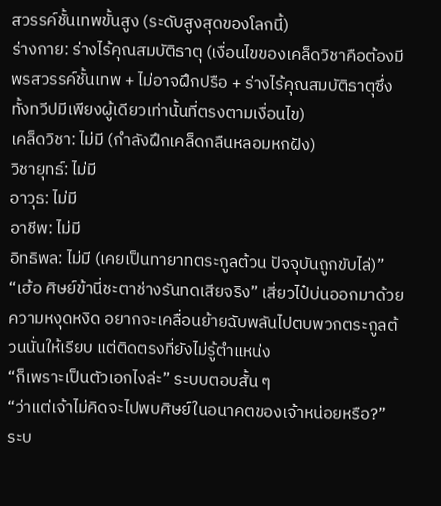สวรรค์ชั้นเทพขั้นสูง (ระดับสูงสุดของโลกนี้)
ร่างกาย: ร่างไร้คุณสมบัติธาตุ (เงื่อนไขของเคล็ดวิชาคือต้องมีพรสวรรค์ชั้นเทพ + ไม่อาจฝึกปรือ + ร่างไร้คุณสมบัติธาตุซึ่งทั้งทวีปมีเพียงผู้เดียวเท่านั้นที่ตรงตามเงื่อนไข)
เคล็ดวิชา: ไม่มี (กำลังฝึกเคล็ดกลืนหลอมหกฝัง)
วิชายุทธ์: ไม่มี
อาวุธ: ไม่มี
อาชีพ: ไม่มี
อิทธิพล: ไม่มี (เคยเป็นทายาทตระกูลต้วน ปัจจุบันถูกขับไล่)”
“เฮ้อ ศิษย์ข้านี่ชะตาช่างรันทดเสียจริง” เสี่ยวไป๋บ่นออกมาด้วยความหงุดหงิด อยากจะเคลื่อนย้ายฉับพลันไปตบพวกตระกูลต้วนนั่นให้เรียบ แต่ติดตรงที่ยังไม่รู้ตำแหน่ง
“ก็เพราะเป็นตัวเอกไงล่ะ” ระบบตอบสั้น ๆ
“ว่าแต่เจ้าไม่คิดจะไปพบศิษย์ในอนาคตของเจ้าหน่อยหรือ?” ระบ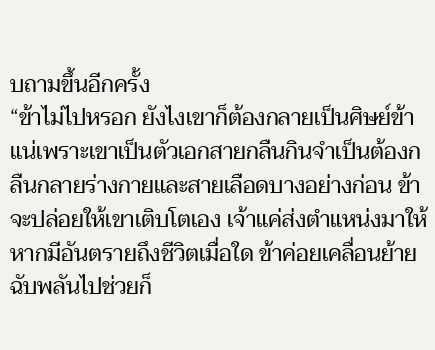บถามขึ้นอีกครั้ง
“ข้าไม่ไปหรอก ยังไงเขาก็ต้องกลายเป็นศิษย์ข้าแน่เพราะเขาเป็นตัวเอกสายกลืนกินจำเป็นต้องกลืนกลายร่างกายและสายเลือดบางอย่างก่อน ข้าจะปล่อยให้เขาเติบโตเอง เจ้าแค่ส่งตำแหน่งมาให้ หากมีอันตรายถึงชีวิตเมื่อใด ข้าค่อยเคลื่อนย้ายฉับพลันไปช่วยก็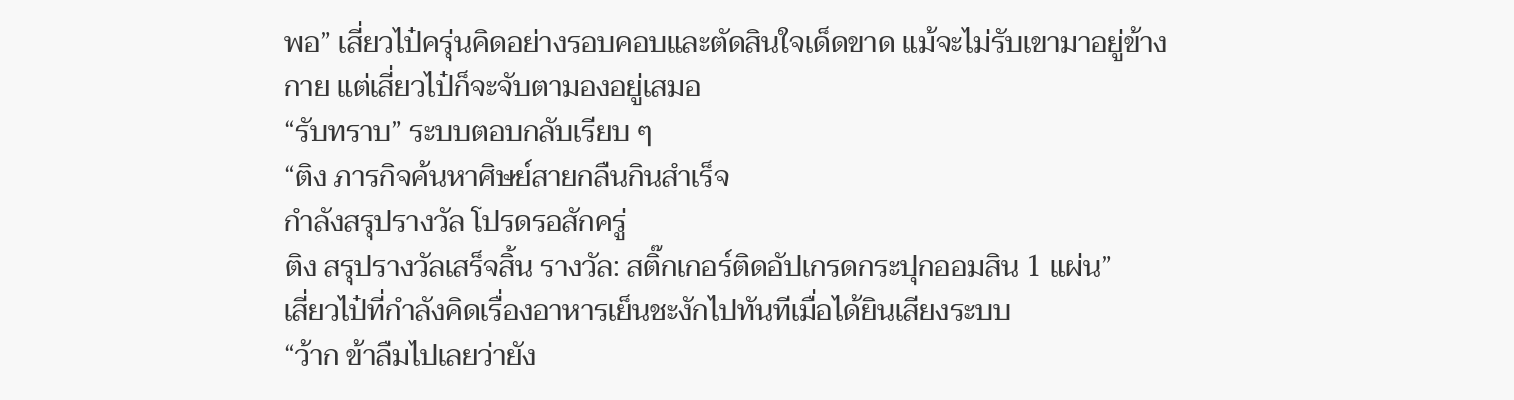พอ” เสี่ยวไป๋ครุ่นคิดอย่างรอบคอบและตัดสินใจเด็ดขาด แม้จะไม่รับเขามาอยู่ข้างกาย แต่เสี่ยวไป๋ก็จะจับตามองอยู่เสมอ
“รับทราบ” ระบบตอบกลับเรียบ ๆ
“ติง ภารกิจค้นหาศิษย์สายกลืนกินสำเร็จ
กำลังสรุปรางวัล โปรดรอสักครู่
ติง สรุปรางวัลเสร็จสิ้น รางวัล: สติ๊กเกอร์ติดอัปเกรดกระปุกออมสิน 1 แผ่น”
เสี่ยวไป๋ที่กำลังคิดเรื่องอาหารเย็นชะงักไปทันทีเมื่อได้ยินเสียงระบบ
“ว้าก ข้าลืมไปเลยว่ายัง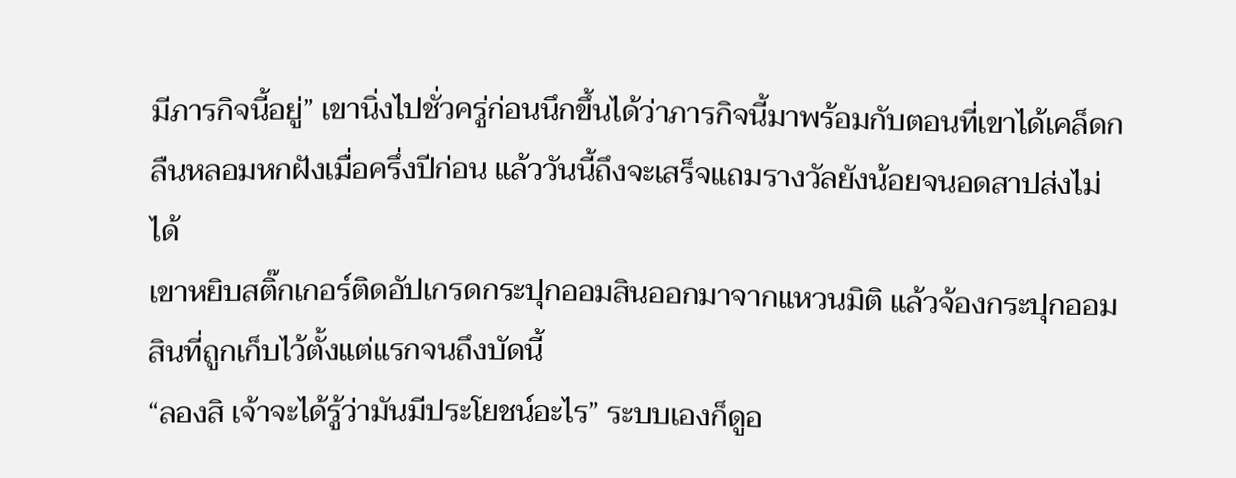มีภารกิจนี้อยู่” เขานิ่งไปชั่วครู่ก่อนนึกขึ้นได้ว่าภารกิจนี้มาพร้อมกับตอนที่เขาได้เคล็ดกลืนหลอมหกฝังเมื่อครึ่งปีก่อน แล้ววันนี้ถึงจะเสร็จแถมรางวัลยังน้อยจนอดสาปส่งไม่ได้
เขาหยิบสติ๊กเกอร์ติดอัปเกรดกระปุกออมสินออกมาจากแหวนมิติ แล้วจ้องกระปุกออมสินที่ถูกเก็บไว้ตั้งแต่แรกจนถึงบัดนี้
“ลองสิ เจ้าจะได้รู้ว่ามันมีประโยชน์อะไร” ระบบเองก็ดูอ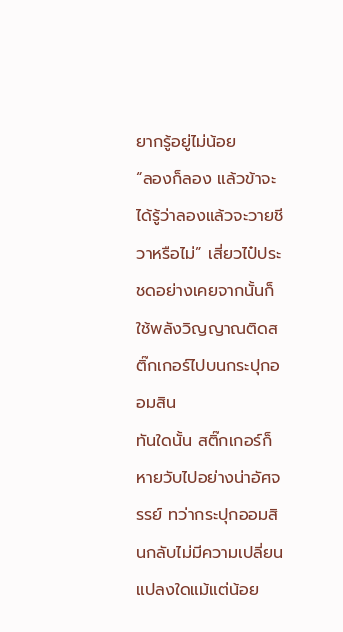ยากรู้อยู่ไม่น้อย
“ลองก็ลอง แล้วข้าจะได้รู้ว่าลองแล้วจะวายชีวาหรือไม่” เสี่ยวไป๋ประชดอย่างเคยจากนั้นก็ใช้พลังวิญญาณติดสติ๊กเกอร์ไปบนกระปุกออมสิน
ทันใดนั้น สติ๊กเกอร์ก็หายวับไปอย่างน่าอัศจรรย์ ทว่ากระปุกออมสินกลับไม่มีความเปลี่ยนแปลงใดแม้แต่น้อย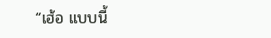“เฮ้อ แบบนี้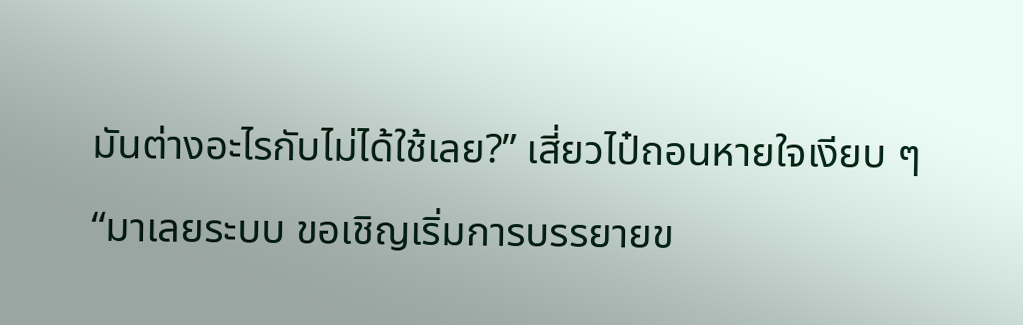มันต่างอะไรกับไม่ได้ใช้เลย?” เสี่ยวไป๋ถอนหายใจเงียบ ๆ
“มาเลยระบบ ขอเชิญเริ่มการบรรยายข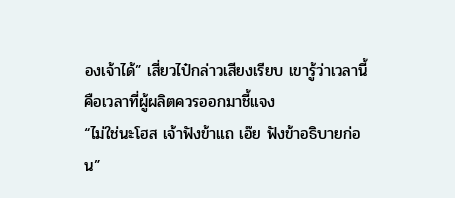องเจ้าได้” เสี่ยวไป๋กล่าวเสียงเรียบ เขารู้ว่าเวลานี้คือเวลาที่ผู้ผลิตควรออกมาชี้แจง
“ไม่ใช่นะโฮส เจ้าฟังข้าแถ เอ๊ย ฟังข้าอธิบายก่อน”